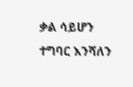ቃል ሳይሆን ተግባር እንሻለን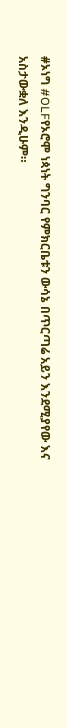#ኦነግ #OLFየኦሮሞ ነጳነት ግንባር የምክርቤቱን ውሳኔ በጥርጣሬ አይን እንደሚያየው እና አስታውቋለ እንዲሁም።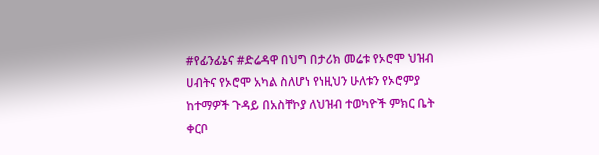#የፊንፊኔና #ድሬዳዋ በህግ በታሪክ መሬቱ የኦሮሞ ህዝብ ሀብትና የኦሮሞ አካል ስለሆነ የነዚህን ሁለቱን የኦሮምያ ከተማዎች ጉዳይ በአስቸኮያ ለህዝብ ተወካዮች ምክር ቤት ቀርቦ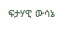ፍታሃዊ ውሳኔ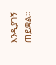እንዲያገኝ ጠይቋል።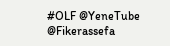#OLF @YeneTube @Fikerassefa